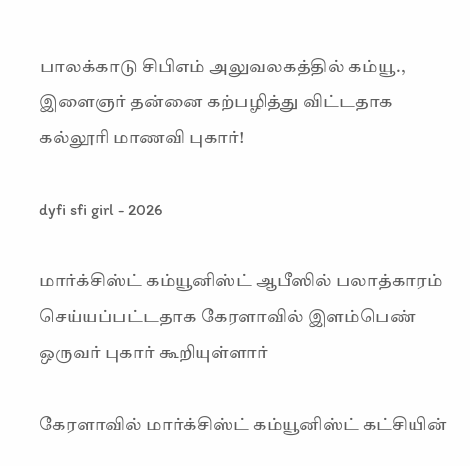பாலக்காடு சிபிஎம் அலுவலகத்தில் கம்யூ., இளைஞர் தன்னை கற்பழித்து விட்டதாக கல்லூரி மாணவி புகார்!

dyfi sfi girl - 2026

மார்க்சிஸ்ட் கம்யூனிஸ்ட் ஆபீஸில் பலாத்காரம் செய்யப்பட்டதாக கேரளாவில் இளம்பெண் ஒருவர் புகார் கூறியுள்ளார்

கேரளாவில் மார்க்சிஸ்ட் கம்யூனிஸ்ட் கட்சியின்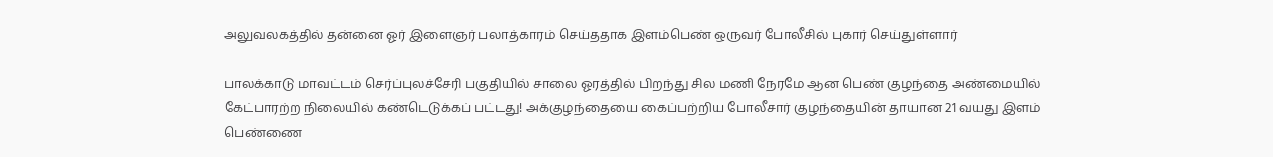அலுவலகத்தில் தன்னை ஓர் இளைஞர் பலாத்காரம் செய்ததாக இளம்பெண் ஒருவர் போலீசில் புகார் செய்துள்ளார்

பாலக்காடு மாவட்டம் செர்ப்புலச்சேரி பகுதியில் சாலை ஓரத்தில் பிறந்து சில மணி நேரமே ஆன பெண் குழந்தை அண்மையில் கேட்பாரற்ற நிலையில் கண்டெடுக்கப் பட்டது! அக்குழந்தையை கைப்பற்றிய போலீசார் குழந்தையின் தாயான 21 வயது இளம் பெண்ணை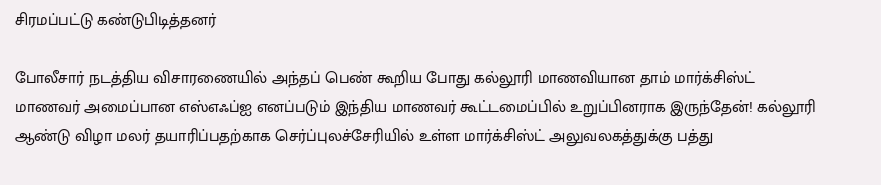சிரமப்பட்டு கண்டுபிடித்தனர்

போலீசார் நடத்திய விசாரணையில் அந்தப் பெண் கூறிய போது கல்லூரி மாணவியான தாம் மார்க்சிஸ்ட் மாணவர் அமைப்பான எஸ்எஃப்ஐ எனப்படும் இந்திய மாணவர் கூட்டமைப்பில் உறுப்பினராக இருந்தேன்! கல்லூரி ஆண்டு விழா மலர் தயாரிப்பதற்காக செர்ப்புலச்சேரியில் உள்ள மார்க்சிஸ்ட் அலுவலகத்துக்கு பத்து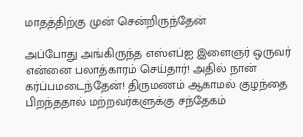மாதத்திற்கு முன் சென்றிருந்தேன்

அப்போது அங்கிருந்த எஸ்எப்ஐ இளைஞர் ஒருவர் என்னை பலாத்காரம் செய்தார்! அதில் நான் கர்ப்பமடைந்தேன்! திருமணம் ஆகாமல் குழந்தை பிறந்ததால் மற்றவர்களுக்கு சந்தேகம்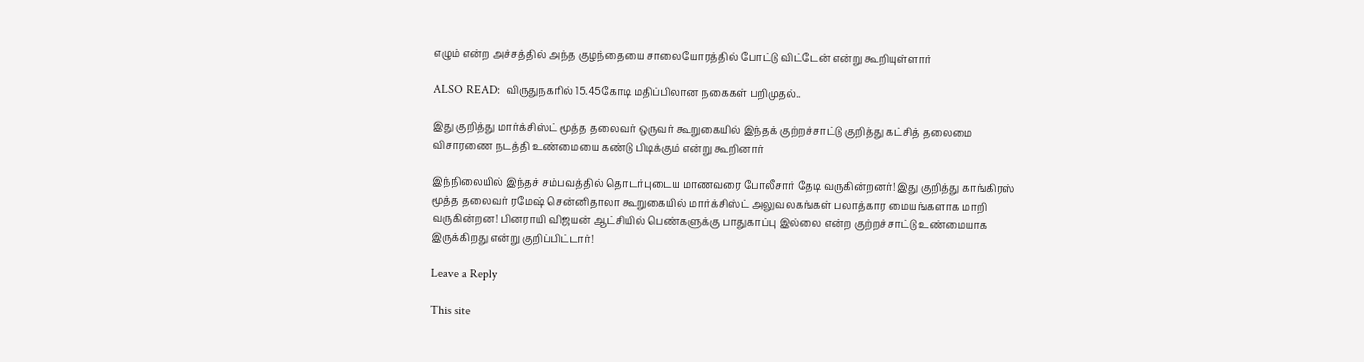எழும் என்ற அச்சத்தில் அந்த குழந்தையை சாலையோரத்தில் போட்டு விட்டேன் என்று கூறியுள்ளார்

ALSO READ:  விருதுநகரில் 15.45கோடி மதிப்பிலான நகைகள் பறிமுதல்..

இது குறித்து மார்க்சிஸ்ட் மூத்த தலைவர் ஒருவர் கூறுகையில் இந்தக் குற்றச்சாட்டு குறித்து கட்சித் தலைமை விசாரணை நடத்தி உண்மையை கண்டு பிடிக்கும் என்று கூறினார்

இந்நிலையில் இந்தச் சம்பவத்தில் தொடர்புடைய மாணவரை போலீசார் தேடி வருகின்றனர்! இது குறித்து காங்கிரஸ் மூத்த தலைவர் ரமேஷ் சென்னிதாலா கூறுகையில் மார்க்சிஸ்ட் அலுவலகங்கள் பலாத்கார மையங்களாக மாறி வருகின்றன! பினராயி விஜயன் ஆட்சியில் பெண்களுக்கு பாதுகாப்பு இல்லை என்ற குற்றச்சாட்டு உண்மையாக இருக்கிறது என்று குறிப்பிட்டார்!

Leave a Reply

This site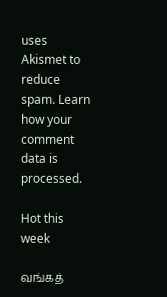uses Akismet to reduce spam. Learn how your comment data is processed.

Hot this week

வங்கத்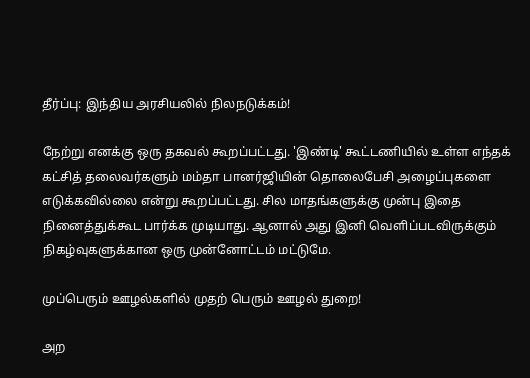தீர்ப்பு: இந்திய அரசியலில் நிலநடுக்கம்!

நேற்று எனக்கு ஒரு தகவல் கூறப்பட்டது. 'இண்டி' கூட்டணியில் உள்ள எந்தக் கட்சித் தலைவர்களும் மம்தா பானர்ஜியின் தொலைபேசி அழைப்புகளை எடுக்கவில்லை என்று கூறப்பட்டது. சில மாதங்களுக்கு முன்பு இதை நினைத்துக்கூட பார்க்க முடியாது. ஆனால் அது இனி வெளிப்படவிருக்கும் நிகழ்வுகளுக்கான ஒரு முன்னோட்டம் மட்டுமே.

முப்பெரும் ஊழல்களில் முதற் பெரும் ஊழல் துறை!

அற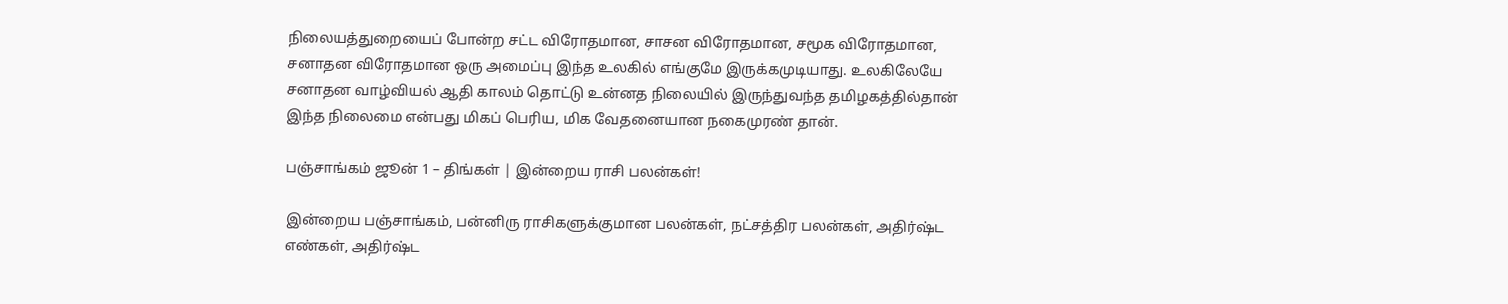நிலையத்துறையைப் போன்ற சட்ட விரோதமான, சாசன விரோதமான, சமூக விரோதமான, சனாதன விரோதமான ஒரு அமைப்பு இந்த உலகில் எங்குமே இருக்கமுடியாது. உலகிலேயே சனாதன வாழ்வியல் ஆதி காலம் தொட்டு உன்னத நிலையில் இருந்துவந்த தமிழகத்தில்தான் இந்த நிலைமை என்பது மிகப் பெரிய, மிக வேதனையான நகைமுரண் தான்.

பஞ்சாங்கம் ஜூன் 1 – திங்கள் | இன்றைய ராசி பலன்கள்!

இன்றைய பஞ்சாங்கம், பன்னிரு ராசிகளுக்குமான பலன்கள், நட்சத்திர பலன்கள், அதிர்ஷ்ட எண்கள், அதிர்ஷ்ட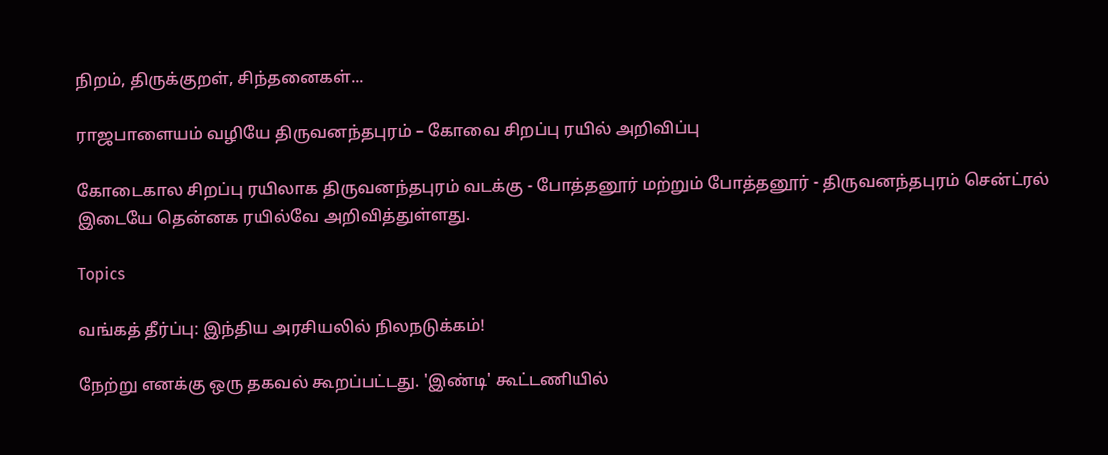நிறம், திருக்குறள், சிந்தனைகள்...

ராஜபாளையம் வழியே திருவனந்தபுரம் – கோவை சிறப்பு ரயில் அறிவிப்பு

கோடைகால சிறப்பு ரயிலாக திருவனந்தபுரம் வடக்கு - போத்தனூர் மற்றும் போத்தனூர் - திருவனந்தபுரம் சென்ட்ரல் இடையே தென்னக ரயில்வே அறிவித்துள்ளது.

Topics

வங்கத் தீர்ப்பு: இந்திய அரசியலில் நிலநடுக்கம்!

நேற்று எனக்கு ஒரு தகவல் கூறப்பட்டது. 'இண்டி' கூட்டணியில்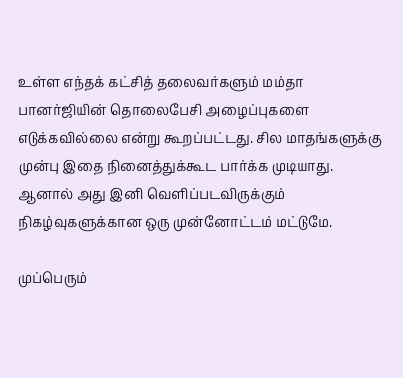உள்ள எந்தக் கட்சித் தலைவர்களும் மம்தா பானர்ஜியின் தொலைபேசி அழைப்புகளை எடுக்கவில்லை என்று கூறப்பட்டது. சில மாதங்களுக்கு முன்பு இதை நினைத்துக்கூட பார்க்க முடியாது. ஆனால் அது இனி வெளிப்படவிருக்கும் நிகழ்வுகளுக்கான ஒரு முன்னோட்டம் மட்டுமே.

முப்பெரும்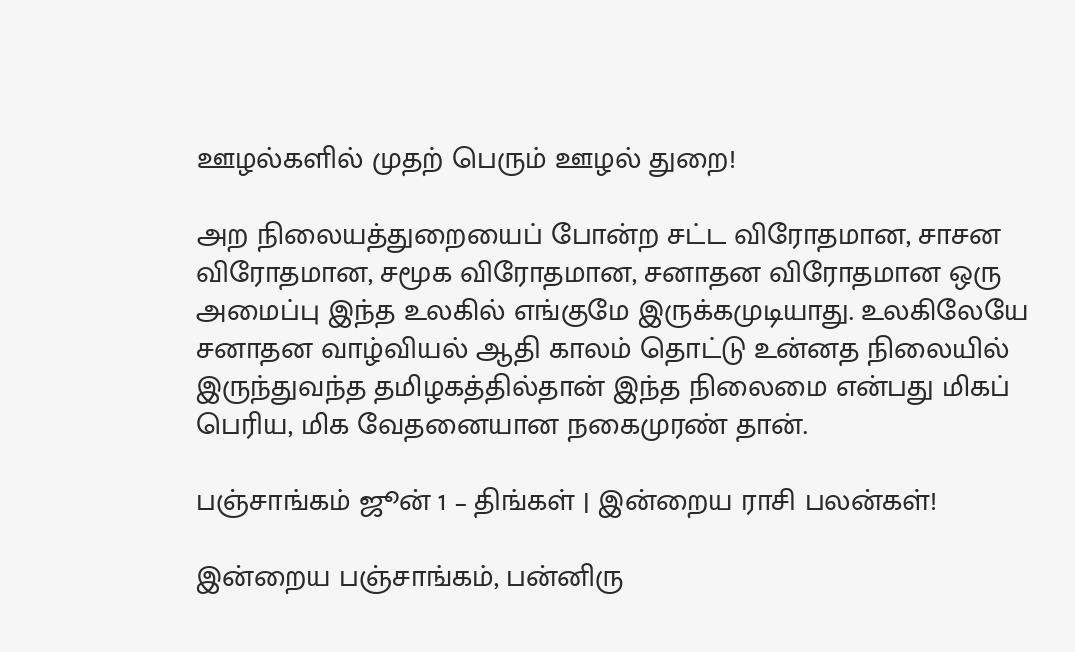ஊழல்களில் முதற் பெரும் ஊழல் துறை!

அற நிலையத்துறையைப் போன்ற சட்ட விரோதமான, சாசன விரோதமான, சமூக விரோதமான, சனாதன விரோதமான ஒரு அமைப்பு இந்த உலகில் எங்குமே இருக்கமுடியாது. உலகிலேயே சனாதன வாழ்வியல் ஆதி காலம் தொட்டு உன்னத நிலையில் இருந்துவந்த தமிழகத்தில்தான் இந்த நிலைமை என்பது மிகப் பெரிய, மிக வேதனையான நகைமுரண் தான்.

பஞ்சாங்கம் ஜூன் 1 – திங்கள் | இன்றைய ராசி பலன்கள்!

இன்றைய பஞ்சாங்கம், பன்னிரு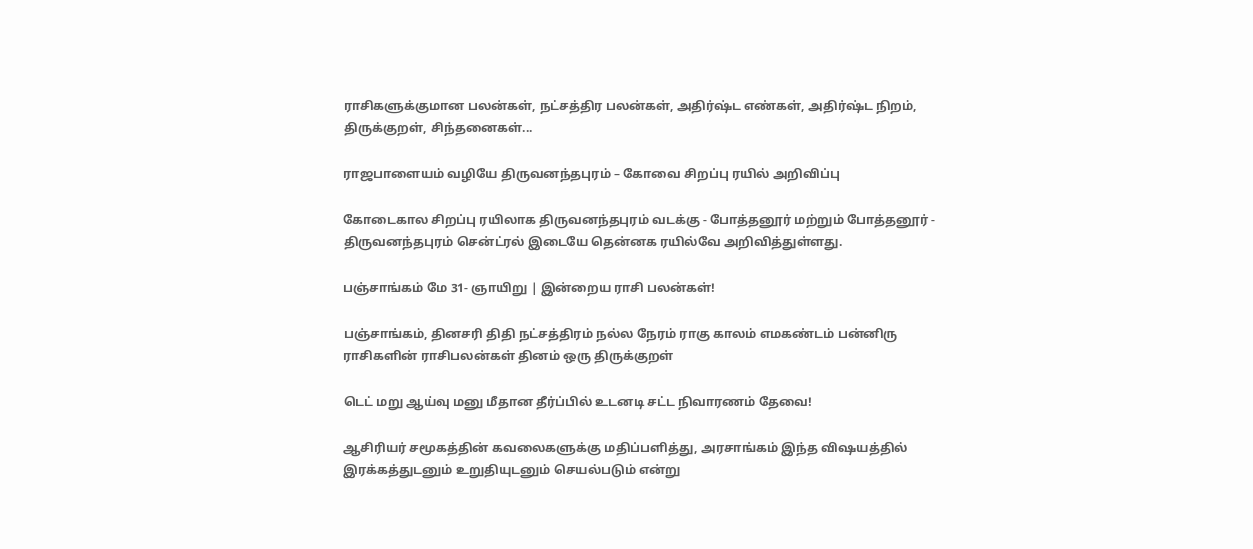ராசிகளுக்குமான பலன்கள், நட்சத்திர பலன்கள், அதிர்ஷ்ட எண்கள், அதிர்ஷ்ட நிறம், திருக்குறள், சிந்தனைகள்...

ராஜபாளையம் வழியே திருவனந்தபுரம் – கோவை சிறப்பு ரயில் அறிவிப்பு

கோடைகால சிறப்பு ரயிலாக திருவனந்தபுரம் வடக்கு - போத்தனூர் மற்றும் போத்தனூர் - திருவனந்தபுரம் சென்ட்ரல் இடையே தென்னக ரயில்வே அறிவித்துள்ளது.

பஞ்சாங்கம் மே 31- ஞாயிறு | இன்றைய ராசி பலன்கள்!

பஞ்சாங்கம், தினசரி திதி நட்சத்திரம் நல்ல நேரம் ராகு காலம் எமகண்டம் பன்னிரு ராசிகளின் ராசிபலன்கள் தினம் ஒரு திருக்குறள்

டெட் மறு ஆய்வு மனு மீதான தீர்ப்பில் உடனடி சட்ட நிவாரணம் தேவை!

ஆசிரியர் சமூகத்தின் கவலைகளுக்கு மதிப்பளித்து, அரசாங்கம் இந்த விஷயத்தில் இரக்கத்துடனும் உறுதியுடனும் செயல்படும் என்று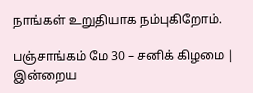நாங்கள் உறுதியாக நம்புகிறோம்.

பஞ்சாங்கம் மே 30 – சனிக் கிழமை | இன்றைய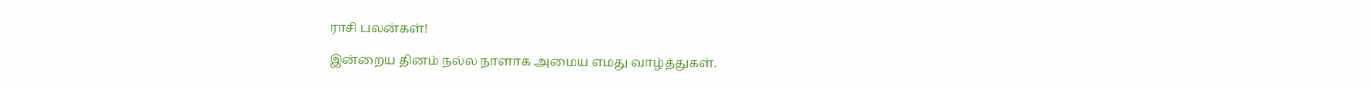ராசி பலன்கள்!

இன்றைய தினம் நல்ல நாளாக அமைய எமது வாழ்த்துகள்.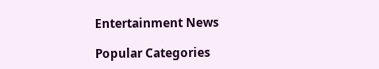Entertainment News

Popular Categories